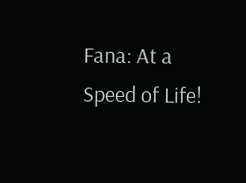Fana: At a Speed of Life!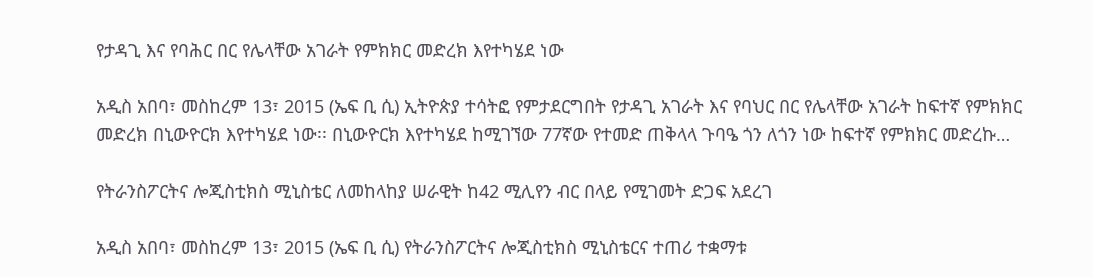የታዳጊ እና የባሕር በር የሌላቸው አገራት የምክክር መድረክ እየተካሄደ ነው

አዲስ አበባ፣ መስከረም 13፣ 2015 (ኤፍ ቢ ሲ) ኢትዮጵያ ተሳትፎ የምታደርግበት የታዳጊ አገራት እና የባህር በር የሌላቸው አገራት ከፍተኛ የምክክር መድረክ በኒውዮርክ እየተካሄደ ነው፡፡ በኒውዮርክ እየተካሄደ ከሚገኘው 77ኛው የተመድ ጠቅላላ ጉባዔ ጎን ለጎን ነው ከፍተኛ የምክክር መድረኩ…

የትራንስፖርትና ሎጂስቲክስ ሚኒስቴር ለመከላከያ ሠራዊት ከ42 ሚሊየን ብር በላይ የሚገመት ድጋፍ አደረገ

አዲስ አበባ፣ መስከረም 13፣ 2015 (ኤፍ ቢ ሲ) የትራንስፖርትና ሎጂስቲክስ ሚኒስቴርና ተጠሪ ተቋማቱ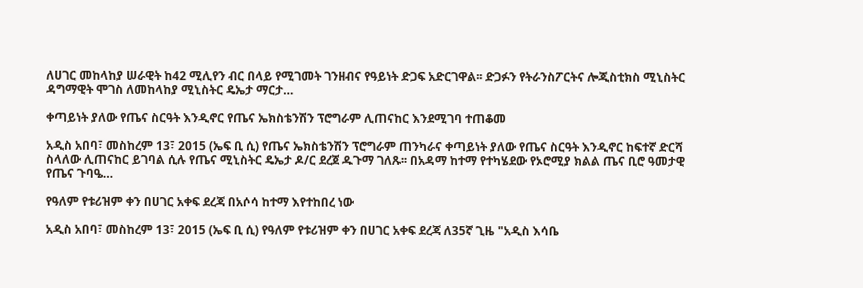ለሀገር መከላከያ ሠራዊት ከ42 ሚሊየን ብር በላይ የሚገመት ገንዘብና የዓይነት ድጋፍ አድርገዋል፡፡ ድጋፉን የትራንስፖርትና ሎጂስቲክስ ሚኒስትር ዳግማዊት ሞገስ ለመከላከያ ሚኒስትር ዴኤታ ማርታ…

ቀጣይነት ያለው የጤና ስርዓት እንዲኖር የጤና ኤክስቴንሽን ፕሮግራም ሊጠናከር እንደሚገባ ተጠቆመ

አዲስ አበባ፣ መስከረም 13፣ 2015 (ኤፍ ቢ ሲ) የጤና ኤክስቴንሽን ፕሮግራም ጠንካራና ቀጣይነት ያለው የጤና ስርዓት እንዲኖር ከፍተኛ ድርሻ ስላለው ሊጠናከር ይገባል ሲሉ የጤና ሚኒስትር ዴኤታ ዶ/ር ደረጀ ዱጉማ ገለጹ፡፡ በአዳማ ከተማ የተካሄደው የኦሮሚያ ክልል ጤና ቢሮ ዓመታዊ  የጤና ጉባዔ…

የዓለም የቱሪዝም ቀን በሀገር አቀፍ ደረጃ በአሶሳ ከተማ እየተከበረ ነው

አዲስ አበባ፣ መስከረም 13፣ 2015 (ኤፍ ቢ ሲ) የዓለም የቱሪዝም ቀን በሀገር አቀፍ ደረጃ ለ35ኛ ጊዜ "አዲስ እሳቤ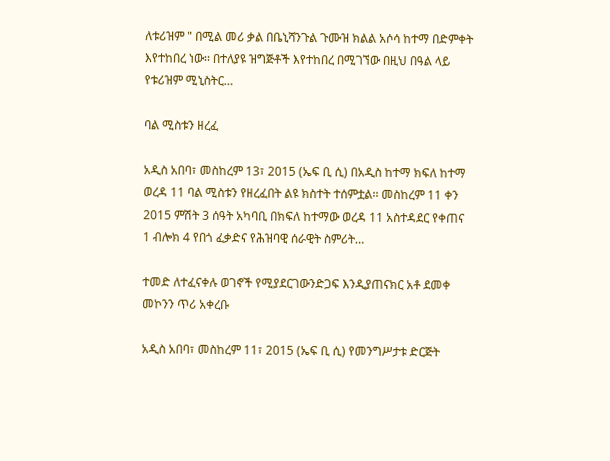ለቱሪዝም " በሚል መሪ ቃል በቤኒሻንጉል ጉሙዝ ክልል አሶሳ ከተማ በድምቀት እየተከበረ ነው፡፡ በተለያዩ ዝግጅቶች እየተከበረ በሚገኘው በዚህ በዓል ላይ የቱሪዝም ሚኒስትር…

ባል ሚስቱን ዘረፈ

አዲስ አበባ፣ መስከረም 13፣ 2015 (ኤፍ ቢ ሲ) በአዲስ ከተማ ክፍለ ከተማ ወረዳ 11 ባል ሚስቱን የዘረፈበት ልዩ ክስተት ተሰምቷል፡፡ መስከረም 11 ቀን 2015 ምሽት 3 ሰዓት አካባቢ በክፍለ ከተማው ወረዳ 11 አስተዳደር የቀጠና 1 ብሎክ 4 የበጎ ፈቃድና የሕዝባዊ ሰራዊት ስምሪት…

ተመድ ለተፈናቀሉ ወገኖች የሚያደርገውንድጋፍ እንዲያጠናክር አቶ ደመቀ መኮንን ጥሪ አቀረቡ

አዲስ አበባ፣ መስከረም 11፣ 2015 (ኤፍ ቢ ሲ) የመንግሥታቱ ድርጅት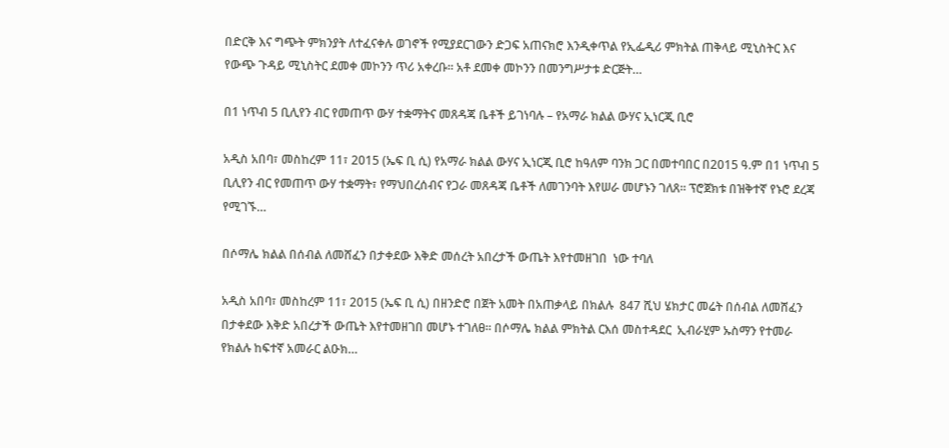በድርቅ እና ግጭት ምክንያት ለተፈናቀሉ ወገኖች የሚያደርገውን ድጋፍ አጠናክሮ እንዲቀጥል የኢፌዲሪ ምክትል ጠቅላይ ሚኒስትር እና የውጭ ጉዳይ ሚኒስትር ደመቀ መኮንን ጥሪ አቀረቡ፡፡ አቶ ደመቀ መኮንን በመንግሥታቱ ድርጅት…

በ1 ነጥብ 5 ቢሊየን ብር የመጠጥ ውሃ ተቋማትና መጸዳጃ ቤቶች ይገነባሉ – የአማራ ክልል ውሃና ኢነርጂ ቢሮ

አዲስ አበባ፣ መስከረም 11፣ 2015 (ኤፍ ቢ ሲ) የአማራ ክልል ውሃና ኢነርጂ ቢሮ ከዓለም ባንክ ጋር በመተባበር በ2015 ዓ.ም በ1 ነጥብ 5 ቢሊየን ብር የመጠጥ ውሃ ተቋማት፣ የማህበረሰብና የጋራ መጸዳጃ ቤቶች ለመገንባት እየሠራ መሆኑን ገለጸ፡፡ ፕሮጀክቱ በዝቅተኛ የኑሮ ደረጃ የሚገኙ…

በሶማሌ ክልል በሰብል ለመሸፈን በታቀደው እቅድ መሰረት አበረታች ውጤት እየተመዘገበ  ነው ተባለ

አዲስ አበባ፣ መስከረም 11፣ 2015 (ኤፍ ቢ ሲ) በዘንድሮ በጀት አመት በአጠቃላይ በክልሉ  847 ሺህ ሄክታር መሬት በሰብል ለመሸፈን በታቀደው እቅድ አበረታች ውጤት እየተመዘገበ መሆኑ ተገለፀ። በሶማሌ ክልል ምክትል ርእሰ መስተዳደር  ኢብራሂም ኡስማን የተመራ የክልሉ ከፍተኛ አመራር ልዑክ…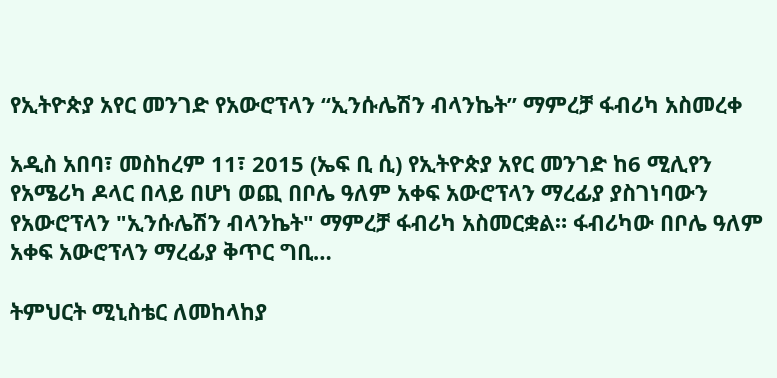የኢትዮጵያ አየር መንገድ የአውሮፕላን “ኢንሱሌሽን ብላንኬት” ማምረቻ ፋብሪካ አስመረቀ

አዲስ አበባ፣ መስከረም 11፣ 2015 (ኤፍ ቢ ሲ) የኢትዮጵያ አየር መንገድ ከ6 ሚሊየን የአሜሪካ ዶላር በላይ በሆነ ወጪ በቦሌ ዓለም አቀፍ አውሮፕላን ማረፊያ ያስገነባውን የአውሮፕላን "ኢንሱሌሽን ብላንኬት" ማምረቻ ፋብሪካ አስመርቋል። ፋብሪካው በቦሌ ዓለም አቀፍ አውሮፕላን ማረፊያ ቅጥር ግቢ…

ትምህርት ሚኒስቴር ለመከላከያ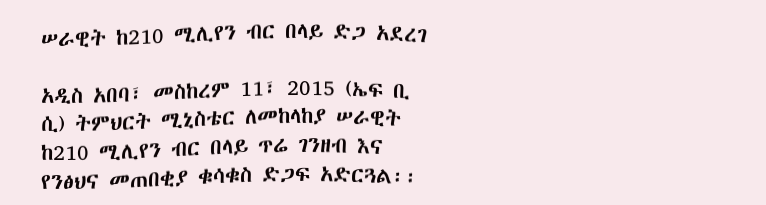ሠራዊት ከ210 ሚሊየን ብር በላይ ድጋ አደረገ

አዲስ አበባ፣ መስከረም 11፣ 2015 (ኤፍ ቢ ሲ) ትምህርት ሚኒስቴር ለመከላከያ ሠራዊት ከ210 ሚሊየን ብር በላይ ጥሬ ገንዘብ እና የንፅህና መጠበቂያ ቁሳቁስ ድጋፍ አድርጓል፡፡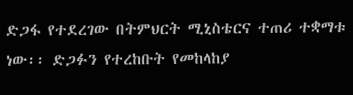ድጋፋ የተደረገው በትምህርት ሚኒስቴርና ተጠሪ ተቋማቱ ነው፡፡ ድጋፉን የተረከቡት የመከላከያ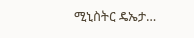ሚኒስትር ዴኤታ…